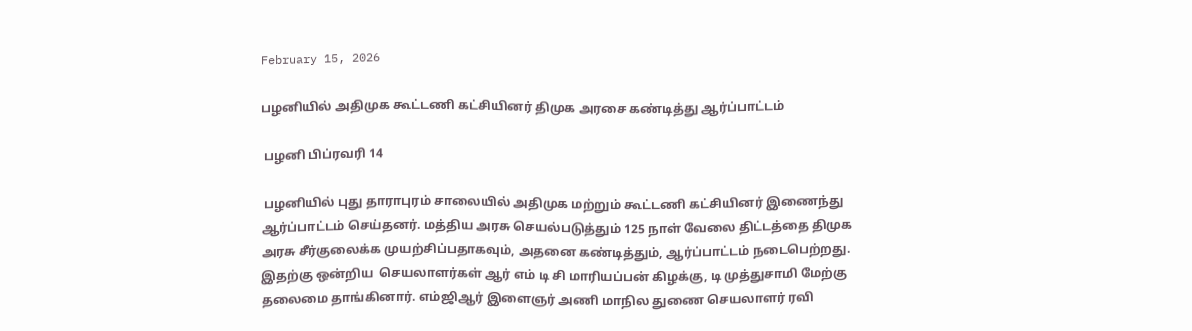February 15, 2026

பழனியில் அதிமுக கூட்டணி கட்சியினர் திமுக அரசை கண்டித்து ஆர்ப்பாட்டம்

 பழனி பிப்ரவரி 14

 பழனியில் புது தாராபுரம் சாலையில் அதிமுக மற்றும் கூட்டணி கட்சியினர் இணைந்து ஆர்ப்பாட்டம் செய்தனர். மத்திய அரசு செயல்படுத்தும் 125 நாள் வேலை திட்டத்தை திமுக அரசு சீர்குலைக்க முயற்சிப்பதாகவும், அதனை கண்டித்தும், ஆர்ப்பாட்டம் நடைபெற்றது. இதற்கு ஒன்றிய  செயலாளர்கள் ஆர் எம் டி சி மாரியப்பன் கிழக்கு, டி முத்துசாமி மேற்கு தலைமை தாங்கினார். எம்ஜிஆர் இளைஞர் அணி மாநில துணை செயலாளர் ரவி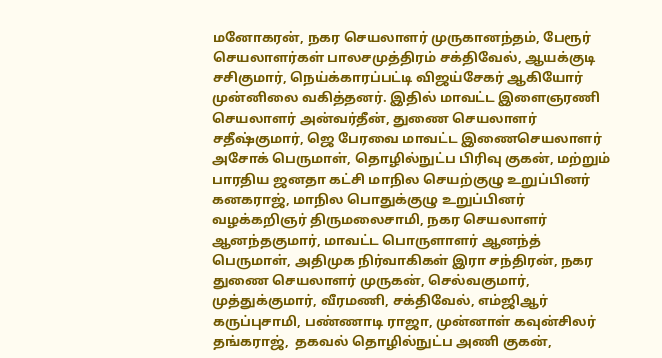மனோகரன், நகர செயலாளர் முருகானந்தம், பேரூர் செயலாளர்கள் பாலசமுத்திரம் சக்திவேல், ஆயக்குடி சசிகுமார், நெய்க்காரப்பட்டி விஜய்சேகர் ஆகியோர் முன்னிலை வகித்தனர். இதில் மாவட்ட இளைஞரணி செயலாளர் அன்வர்தீன், துணை செயலாளர் சதீஷ்குமார், ஜெ பேரவை மாவட்ட இணைசெயலாளர் அசோக் பெருமாள், தொழில்நுட்ப பிரிவு குகன், மற்றும் பாரதிய ஜனதா கட்சி மாநில செயற்குழு உறுப்பினர் கனகராஜ், மாநில பொதுக்குழு உறுப்பினர் வழக்கறிஞர் திருமலைசாமி, நகர செயலாளர் ஆனந்தகுமார், மாவட்ட பொருளாளர் ஆனந்த் பெருமாள், அதிமுக நிர்வாகிகள் இரா சந்திரன், நகர துணை செயலாளர் முருகன், செல்வகுமார், முத்துக்குமார், வீரமணி, சக்திவேல், எம்ஜிஆர் கருப்புசாமி, பண்ணாடி ராஜா, முன்னாள் கவுன்சிலர் தங்கராஜ்,  தகவல் தொழில்நுட்ப அணி குகன்,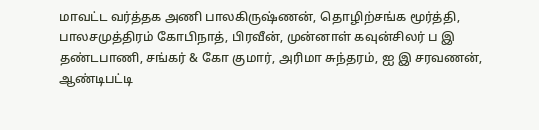மாவட்ட வர்த்தக அணி பாலகிருஷ்ணன், தொழிற்சங்க மூர்த்தி, பாலசமுத்திரம் கோபிநாத், பிரவீன், முன்னாள் கவுன்சிலர் ப இ தண்டபாணி, சங்கர் & கோ குமார், அரிமா சுந்தரம், ஐ இ சரவணன், ஆண்டிபட்டி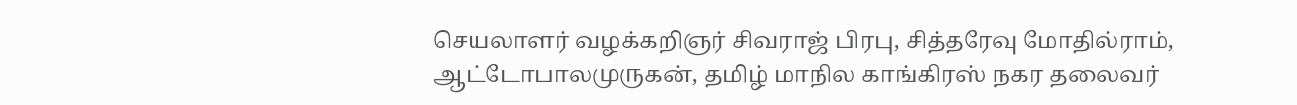செயலாளர் வழக்கறிஞர் சிவராஜ் பிரபு, சித்தரேவு மோதில்ராம்,  ஆட்டோபாலமுருகன், தமிழ் மாநில காங்கிரஸ் நகர தலைவர்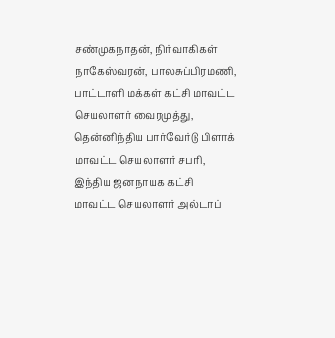சண்முகநாதன், நிர்வாகிகள் நாகேஸ்வரன், பாலசுப்பிரமணி, பாட்டாளி மக்கள் கட்சி மாவட்ட செயலாளர் வைரமுத்து, தென்னிந்திய பார்வேர்டு பிளாக் மாவட்ட செயலாளர் சபரி, இந்திய ஜனநாயக கட்சி மாவட்ட செயலாளர் அல்டாப்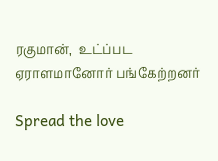ரகுமான்,  உட்ப்பட ஏராளமானோர் பங்கேற்றனர்

Spread the love